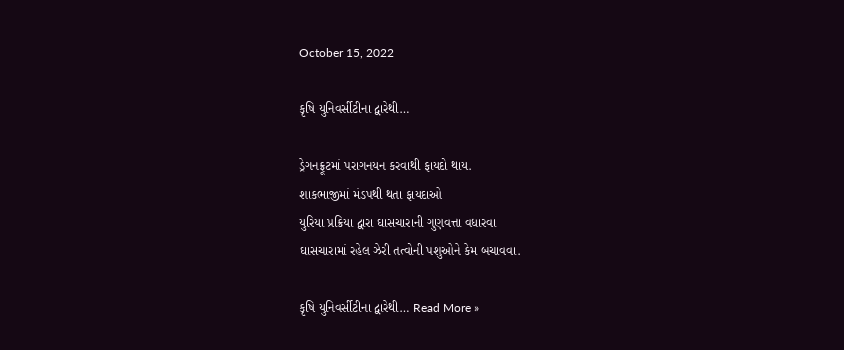October 15, 2022

કૃષિ યુનિવર્સીટીના દ્વારેથી…

ડ્રેગનફ્રૂટમાં પરાગનયન કરવાથી ફાયદો થાય.
શાકભાજીમાં મંડપથી થતા ફાયદાઓ
યુરિયા પ્રક્રિયા દ્વારા ઘાસચારાની ગુણવત્તા વધારવા
ઘાસચારામાં રહેલ ઝેરી તત્વોની પશુઓને કેમ બચાવવા.

કૃષિ યુનિવર્સીટીના દ્વારેથી… Read More »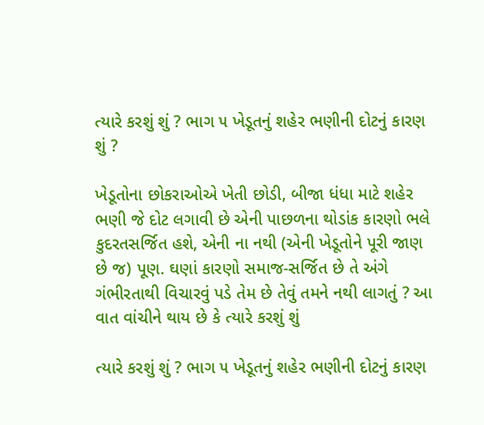ત્યારે કરશું શું ? ભાગ ૫ ખેડૂતનું શહેર ભણીની દોટનું કારણ શું ?

ખેડૂતોના છોકરાઓએ ખેતી છોડી, બીજા ધંધા માટે શહેર ભણી જે દોટ લગાવી છે એની પાછળના થોડાંક કારણો ભલે કુદરતસર્જિત હશે, એની ના નથી (એની ખેડૂતોને પૂરી જાણ છે જ) પૂણ. ઘણાં કારણો સમાજ-સર્જિત છે તે અંગે ગંભીરતાથી વિચારવું પડે તેમ છે તેવું તમને નથી લાગતું ? આ વાત વાંચીને થાય છે કે ત્યારે કરશું શું

ત્યારે કરશું શું ? ભાગ ૫ ખેડૂતનું શહેર ભણીની દોટનું કારણ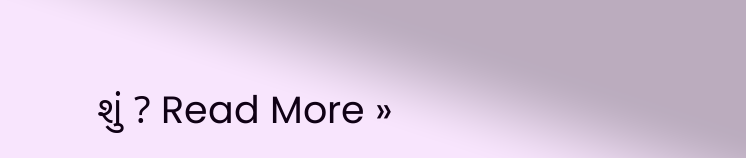શું ? Read More »